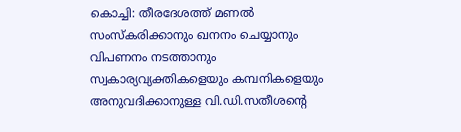കൊച്ചി: തീരദേശത്ത് മണൽ സംസ്കരിക്കാനും ഖനനം ചെയ്യാനും വിപണനം നടത്താനും സ്വകാര്യവ്യക്തികളെയും കമ്പനികളെയും അനുവദിക്കാനുള്ള വി.ഡി.സതീശന്റെ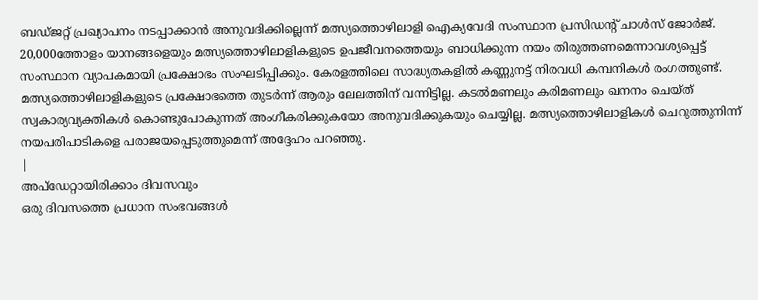ബഡ്ജറ്റ് പ്രഖ്യാപനം നടപ്പാക്കാൻ അനുവദിക്കില്ലെന്ന് മത്സ്യത്തൊഴിലാളി ഐക്യവേദി സംസ്ഥാന പ്രസിഡന്റ് ചാൾസ് ജോർജ്.
20,000ത്തോളം യാനങ്ങളെയും മത്സ്യത്തൊഴിലാളികളുടെ ഉപജീവനത്തെയും ബാധിക്കുന്ന നയം തിരുത്തണമെന്നാവശ്യപ്പെട്ട് സംസ്ഥാന വ്യാപകമായി പ്രക്ഷോഭം സംഘടിപ്പിക്കും. കേരളത്തിലെ സാദ്ധ്യതകളിൽ കണ്ണുനട്ട് നിരവധി കമ്പനികൾ രംഗത്തുണ്ട്. മത്സ്യത്തൊഴിലാളികളുടെ പ്രക്ഷോഭത്തെ തുടർന്ന് ആരും ലേലത്തിന് വന്നിട്ടില്ല. കടൽമണലും കരിമണലും ഖനനം ചെയ്ത് സ്വകാര്യവ്യക്തികൾ കൊണ്ടുപോകുന്നത് അംഗീകരിക്കുകയോ അനുവദിക്കുകയും ചെയ്യില്ല. മത്സ്യത്തൊഴിലാളികൾ ചെറുത്തുനിന്ന് നയപരിപാടികളെ പരാജയപ്പെടുത്തുമെന്ന് അദ്ദേഹം പറഞ്ഞു.
|
അപ്ഡേറ്റായിരിക്കാം ദിവസവും
ഒരു ദിവസത്തെ പ്രധാന സംഭവങ്ങൾ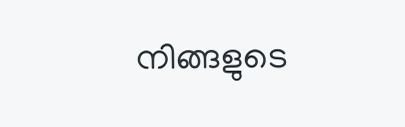നിങ്ങളുടെ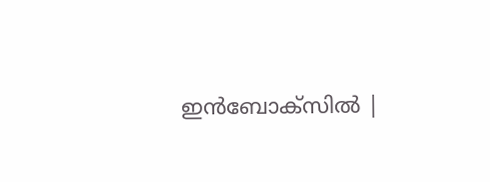ഇൻബോക്സിൽ |